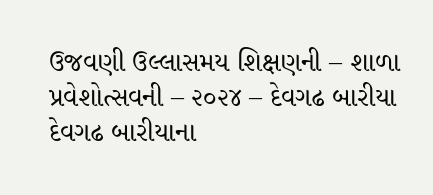ઉજવણી ઉલ્લાસમય શિક્ષણની – શાળા પ્રવેશોત્સવની – ૨૦૨૪ – દેવગઢ બારીયા
દેવગઢ બારીયાના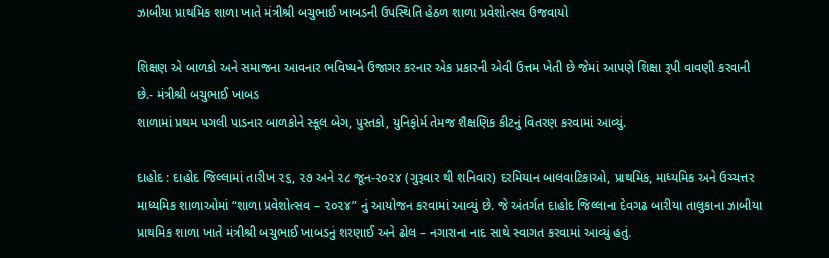ઝાબીયા પ્રાથમિક શાળા ખાતે મંત્રીશ્રી બચુભાઈ ખાબડની ઉપસ્થિતિ હેઠળ શાળા પ્રવેશોત્સવ ઉજવાયો

શિક્ષણ એ બાળકો અને સમાજના આવનાર ભવિષ્યને ઉજાગર કરનાર એક પ્રકારની એવી ઉત્તમ ખેતી છે જેમાં આપણે શિક્ષા રૂપી વાવણી કરવાની છે.- મંત્રીશ્રી બચુભાઈ ખાબડ
શાળામાં પ્રથમ પગલી પાડનાર બાળકોને સ્કૂલ બેગ, પુસ્તકો, યુનિફોર્મ તેમજ શૈક્ષણિક કીટનું વિતરણ કરવામાં આવ્યું.

દાહોદ : દાહોદ જિલ્લામાં તારીખ ૨૬, ૨૭ અને ૨૮ જૂન-૨૦૨૪ (ગુરૂવાર થી શનિવાર) દરમિયાન બાલવાટિકાઓ, પ્રાથમિક, માધ્યમિક અને ઉચ્ચત્તર માધ્યમિક શાળાઓમાં “શાળા પ્રવેશોત્સવ – ૨૦૨૪” નું આયોજન કરવામાં આવ્યું છે. જે અંતર્ગત દાહોદ જિલ્લાના દેવગઢ બારીયા તાલુકાના ઝાબીયા પ્રાથમિક શાળા ખાતે મંત્રીશ્રી બચુભાઈ ખાબડનું શરણાઈ અને ઢોલ – નગારાના નાદ સાથે સ્વાગત કરવામાં આવ્યું હતું.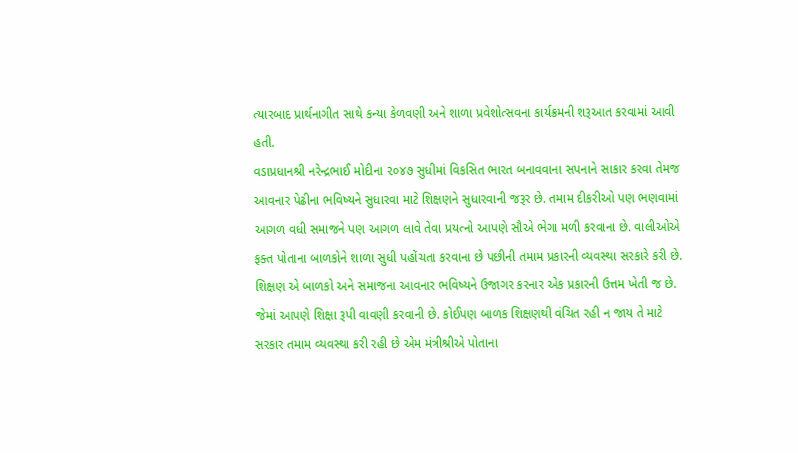ત્યારબાદ પ્રાર્થનાગીત સાથે કન્યા કેળવણી અને શાળા પ્રવેશોત્સવના કાર્યક્રમની શરૂઆત કરવામાં આવી હતી.
વડાપ્રધાનશ્રી નરેન્દ્રભાઈ મોદીના ૨૦૪૭ સુધીમાં વિકસિત ભારત બનાવવાના સપનાને સાકાર કરવા તેમજ આવનાર પેઢીના ભવિષ્યને સુધારવા માટે શિક્ષણને સુધારવાની જરૂર છે. તમામ દીકરીઓ પણ ભણવામાં આગળ વધી સમાજને પણ આગળ લાવે તેવા પ્રયત્નો આપણે સૌએ ભેગા મળી કરવાના છે. વાલીઓએ ફક્ત પોતાના બાળકોને શાળા સુધી પહોંચતા કરવાના છે પછીની તમામ પ્રકારની વ્યવસ્થા સરકારે કરી છે. શિક્ષણ એ બાળકો અને સમાજના આવનાર ભવિષ્યને ઉજાગર કરનાર એક પ્રકારની ઉત્તમ ખેતી જ છે. જેમાં આપણે શિક્ષા રૂપી વાવણી કરવાની છે. કોઈપણ બાળક શિક્ષણથી વંચિત રહી ન જાય તે માટે સરકાર તમામ વ્યવસ્થા કરી રહી છે એમ મંત્રીશ્રીએ પોતાના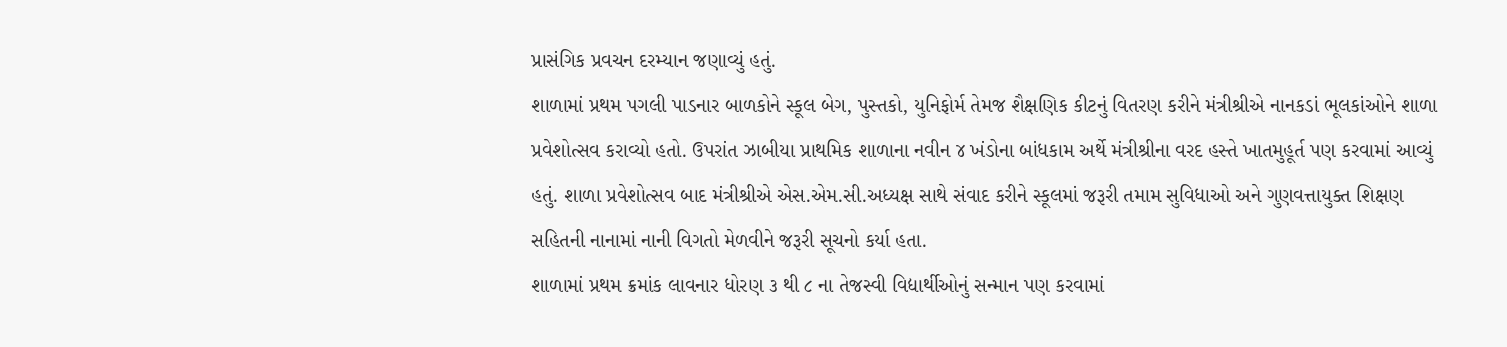પ્રાસંગિક પ્રવચન દરમ્યાન જણાવ્યું હતું.
શાળામાં પ્રથમ પગલી પાડનાર બાળકોને સ્કૂલ બેગ, પુસ્તકો, યુનિફોર્મ તેમજ શૈક્ષણિક કીટનું વિતરણ કરીને મંત્રીશ્રીએ નાનકડાં ભૂલકાંઓને શાળા પ્રવેશોત્સવ કરાવ્યો હતો. ઉપરાંત ઝાબીયા પ્રાથમિક શાળાના નવીન ૪ ખંડોના બાંધકામ અર્થે મંત્રીશ્રીના વરદ હસ્તે ખાતમુહૂર્ત પણ કરવામાં આવ્યું હતું. શાળા પ્રવેશોત્સવ બાદ મંત્રીશ્રીએ એસ.એમ.સી.અધ્યક્ષ સાથે સંવાદ કરીને સ્કૂલમાં જરૂરી તમામ સુવિધાઓ અને ગુણવત્તાયુક્ત શિક્ષણ સહિતની નાનામાં નાની વિગતો મેળવીને જરૂરી સૂચનો કર્યા હતા.
શાળામાં પ્રથમ ક્રમાંક લાવનાર ધોરણ ૩ થી ૮ ના તેજસ્વી વિદ્યાર્થીઓનું સન્માન પણ કરવામાં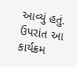આવ્યું હતું. ઉપરાંત આ કાર્યક્રમ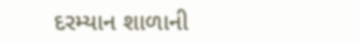દરમ્યાન શાળાની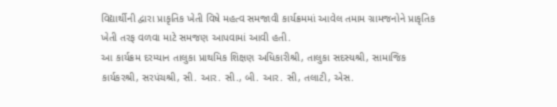વિદ્યાર્થીની દ્વારા પ્રાકૃતિક ખેતી વિષે મહત્વ સમજાવી કાર્યક્રમમાં આવેલ તમામ ગ્રામજનોને પ્રાકૃતિક ખેતી તરફ વળવા માટે સમજણ આપવામાં આવી હતી.
આ કાર્યક્રમ દરમ્યાન તાલુકા પ્રાથમિક શિક્ષણ અધિકારીશ્રી, તાલુકા સદસ્યશ્રી, સામાજિક કાર્યકરશ્રી, સરપંચશ્રી, સી. આર. સી., બી. આર. સી, તલાટી, એસ.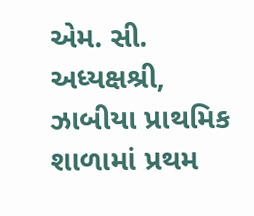એમ. સી. અધ્યક્ષશ્રી, ઝાબીયા પ્રાથમિક શાળામાં પ્રથમ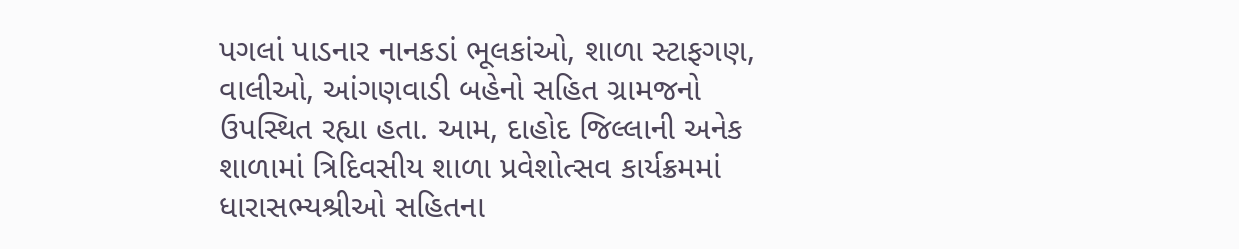પગલાં પાડનાર નાનકડાં ભૂલકાંઓ, શાળા સ્ટાફગણ, વાલીઓ, આંગણવાડી બહેનો સહિત ગ્રામજનો ઉપસ્થિત રહ્યા હતા. આમ, દાહોદ જિલ્લાની અનેક શાળામાં ત્રિદિવસીય શાળા પ્રવેશોત્સવ કાર્યક્રમમાં ધારાસભ્યશ્રીઓ સહિતના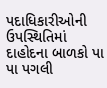પદાધિકારીઓની ઉપસ્થિતિમાં દાહોદના બાળકો પા પા પગલી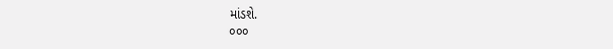માંડશે.
૦૦૦